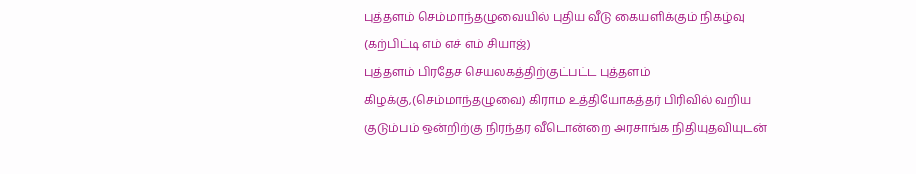புத்தளம் செம்மாந்தழுவையில் புதிய வீடு கையளிக்கும் நிகழ்வு
(கற்பிட்டி எம் எச் எம் சியாஜ்)
புத்தளம் பிரதேச செயலகத்திற்குட்பட்ட புத்தளம் கிழக்கு,(செம்மாந்தழுவை) கிராம உத்தியோகத்தர் பிரிவில் வறிய குடும்பம் ஒன்றிற்கு நிரந்தர வீடொன்றை அரசாங்க நிதியுதவியுடன்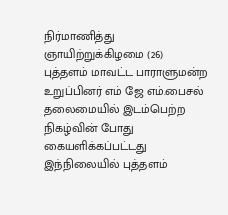நிர்மாணித்து ஞாயிற்றுக்கிழமை (26) புத்தளம் மாவட்ட பாராளுமன்ற உறுப்பினர் எம் ஜே எம்.பைசல் தலைமையில் இடம்பெற்ற நிகழ்வின் போது கையளிக்கப்பட்டது
இந்நிலையில் புத்தளம்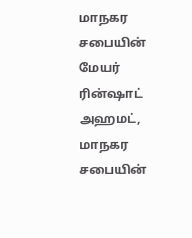மாநகர சபையின் மேயர் ரின்ஷாட் அஹமட், மாநகர சபையின்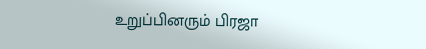உறுப்பினரும் பிரஜா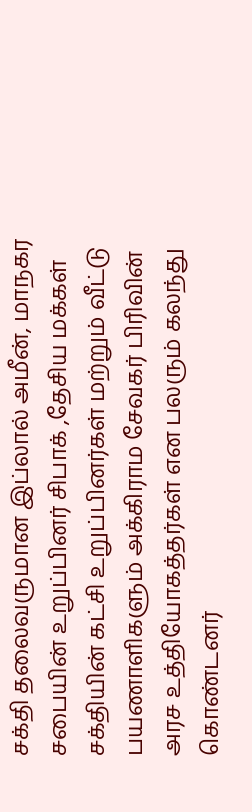சக்தி தலைவருமான இப்லால் அமீன், மாநகர சபையின் உறுப்பினர் சிபாக் ,தேசிய மக்கள் சக்தியின் கட்சி உறுப்பினர்கள் மற்றும் வீட்டு பயணாளிகளும் அக்கிராம சேவகர் பிரிவின் அரச உத்தியோகத்தர்கள் என பலரும் கலந்து கொண்டனர்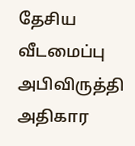தேசிய வீடமைப்பு அபிவிருத்தி அதிகார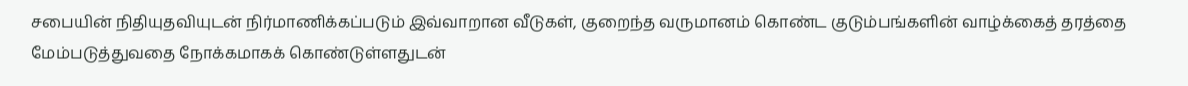சபையின் நிதியுதவியுடன் நிர்மாணிக்கப்படும் இவ்வாறான வீடுகள், குறைந்த வருமானம் கொண்ட குடும்பங்களின் வாழ்க்கைத் தரத்தை மேம்படுத்துவதை நோக்கமாகக் கொண்டுள்ளதுடன்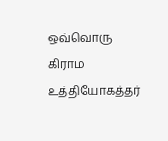ஒவ்வொரு கிராம உத்தியோகத்தர்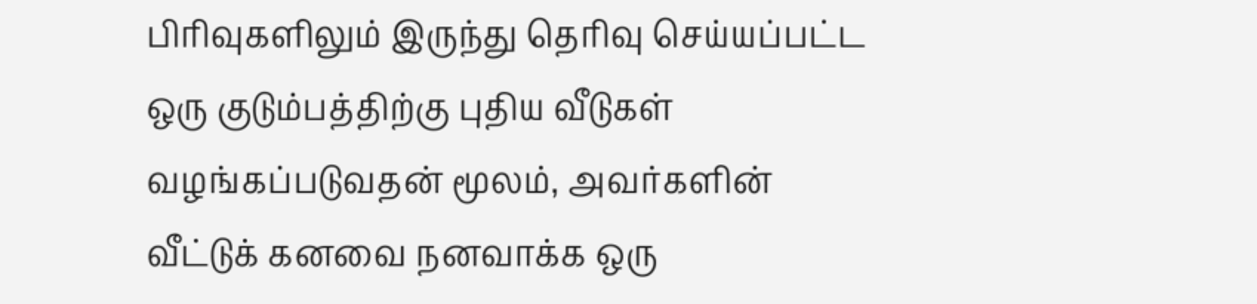பிரிவுகளிலும் இருந்து தெரிவு செய்யப்பட்ட ஒரு குடும்பத்திற்கு புதிய வீடுகள் வழங்கப்படுவதன் மூலம், அவர்களின் வீட்டுக் கனவை நனவாக்க ஒரு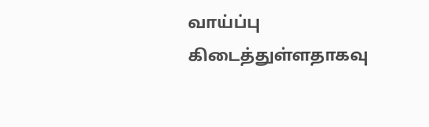வாய்ப்பு கிடைத்துள்ளதாகவு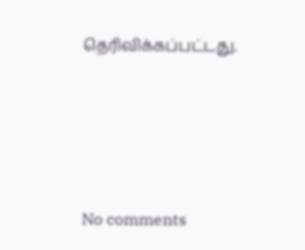தெரிவிக்கப்பட்டது.





No comments